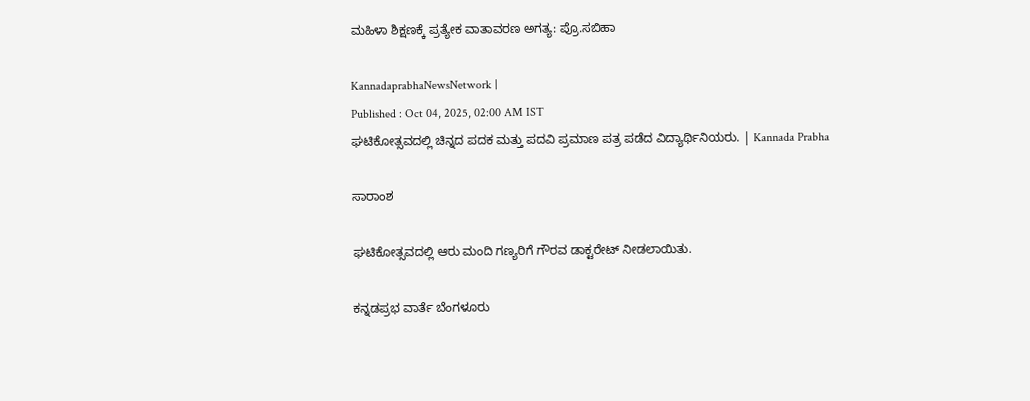ಮಹಿಳಾ ಶಿಕ್ಷಣಕ್ಕೆ ಪ್ರತ್ಯೇಕ ವಾತಾವರಣ ಅಗತ್ಯ: ಪ್ರೊ.ಸಬಿಹಾ

KannadaprabhaNewsNetwork |
Published : Oct 04, 2025, 02:00 AM IST
ಘಟಿಕೋತ್ಸವದಲ್ಲಿ ಚಿನ್ನದ ಪದಕ ಮತ್ತು ಪದವಿ ಪ್ರಮಾಣ ಪತ್ರ ಪಡೆದ ವಿದ್ಯಾರ್ಥಿನಿಯರು. | Kannada Prabha

ಸಾರಾಂಶ

ಘಟಿಕೋತ್ಸವದಲ್ಲಿ ಆರು ಮಂದಿ ಗಣ್ಯರಿಗೆ ಗೌರವ ಡಾಕ್ಟರೇಟ್‌ ನೀಡಲಾಯಿತು.

ಕನ್ನಡಪ್ರಭ ವಾರ್ತೆ ಬೆಂಗಳೂರು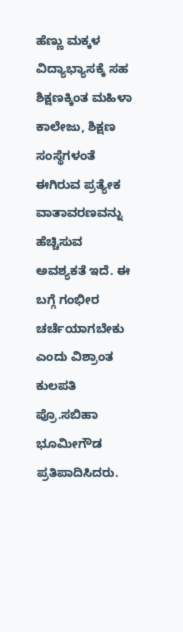ಹೆಣ್ಣು ಮಕ್ಕಳ ವಿದ್ಯಾಭ್ಯಾಸಕ್ಕೆ ಸಹ ಶಿಕ್ಷಣಕ್ಕಿಂತ ಮಹಿಳಾ ಕಾಲೇಜು, ಶಿಕ್ಷಣ ಸಂಸ್ಥೆಗಳಂತೆ ಈಗಿರುವ ಪ್ರತ್ಯೇಕ ವಾತಾವರಣವನ್ನು ಹೆಚ್ಚಿಸುವ ಅವಶ್ಯಕತೆ ಇದೆ. ಈ ಬಗ್ಗೆ ಗಂಭೀರ ಚರ್ಚೆಯಾಗಬೇಕು ಎಂದು ವಿಶ್ರಾಂತ ಕುಲಪತಿ ಪ್ರೊ.ಸಬಿಹಾ ಭೂಮೀಗೌಡ ಪ್ರತಿಪಾದಿಸಿದರು.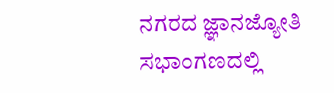ನಗರದ ಜ್ಞಾನಜ್ಯೋತಿ ಸಭಾಂಗಣದಲ್ಲಿ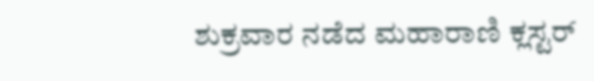ಶುಕ್ರವಾರ ನಡೆದ ಮಹಾರಾಣಿ ಕ್ಲಸ್ಟರ್‌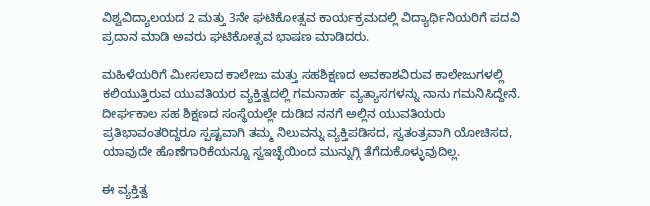ವಿಶ್ವವಿದ್ಯಾಲಯದ 2 ಮತ್ತು 3ನೇ ಘಟಿಕೋತ್ಸವ ಕಾರ್ಯಕ್ರಮದಲ್ಲಿ ವಿದ್ಯಾರ್ಥಿನಿಯರಿಗೆ ಪದವಿ ಪ್ರದಾನ ಮಾಡಿ ಅವರು ಘಟಿಕೋತ್ಸವ ಭಾಷಣ ಮಾಡಿದರು.

ಮಹಿಳೆಯರಿಗೆ ಮೀಸಲಾದ ಕಾಲೇಜು ಮತ್ತು ಸಹಶಿಕ್ಷಣದ ಅವಕಾಶವಿರುವ ಕಾಲೇಜುಗಳಲ್ಲಿ ಕಲಿಯುತ್ತಿರುವ ಯುವತಿಯರ ವ್ಯಕ್ತಿತ್ವದಲ್ಲಿ ಗಮನಾರ್ಹ ವ್ಯತ್ಯಾಸಗಳನ್ನು ನಾನು ಗಮನಿಸಿದ್ದೇನೆ. ದೀರ್ಘಕಾಲ ಸಹ ಶಿಕ್ಷಣದ ಸಂಸ್ಥೆಯಲ್ಲೇ ದುಡಿದ ನನಗೆ ಅಲ್ಲಿನ ಯುವತಿಯರು ಪ್ರತಿಭಾವಂತರಿದ್ದರೂ ಸ್ಪಷ್ಟವಾಗಿ ತಮ್ಮ ನಿಲುವನ್ನು ವ್ಯಕ್ತಿಪಡಿಸದ, ಸ್ವತಂತ್ರವಾಗಿ ಯೋಚಿಸದ, ಯಾವುದೇ ಹೊಣೆಗಾರಿಕೆಯನ್ನೂ ಸ್ವಇಚ್ಛೆಯಿಂದ ಮುನ್ನುಗ್ಗಿ ತೆಗೆದುಕೊಳ್ಳುವುದಿಲ್ಲ.

ಈ ವ್ಯಕ್ತಿತ್ವ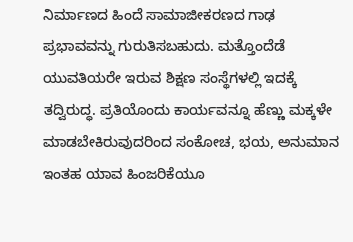ನಿರ್ಮಾಣದ ಹಿಂದೆ ಸಾಮಾಜೀಕರಣದ ಗಾಢ ಪ್ರಭಾವವನ್ನು ಗುರುತಿಸಬಹುದು. ಮತ್ತೊಂದೆಡೆ ಯುವತಿಯರೇ ಇರುವ ಶಿಕ್ಷಣ ಸಂಸ್ಥೆಗಳಲ್ಲಿ ಇದಕ್ಕೆ ತದ್ವಿರುದ್ಧ. ಪ್ರತಿಯೊಂದು ಕಾರ್ಯವನ್ನೂ ಹೆಣ್ಣು ಮಕ್ಕಳೇ ಮಾಡಬೇಕಿರುವುದರಿಂದ ಸಂಕೋಚ, ಭಯ, ಅನುಮಾನ ಇಂತಹ ಯಾವ ಹಿಂಜರಿಕೆಯೂ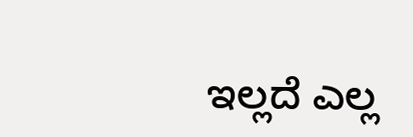ಇಲ್ಲದೆ ಎಲ್ಲ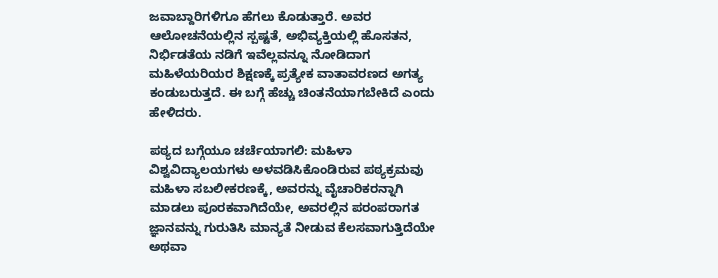ಜವಾಬ್ದಾರಿಗಳಿಗೂ ಹೆಗಲು ಕೊಡುತ್ತಾರೆ. ಅವರ ಆಲೋಚನೆಯಲ್ಲಿನ ಸ್ಪಷ್ಟತೆ, ಅಭಿವ್ಯಕ್ತಿಯಲ್ಲಿ ಹೊಸತನ, ನಿರ್ಭಿಡತೆಯ ನಡಿಗೆ ಇವೆಲ್ಲವನ್ನೂ ನೋಡಿದಾಗ ಮಹಿಳೆಯರಿಯರ ಶಿಕ್ಷಣಕ್ಕೆ ಪ್ರತ್ಯೇಕ ವಾತಾವರಣದ ಅಗತ್ಯ ಕಂಡುಬರುತ್ತದೆ. ಈ ಬಗ್ಗೆ ಹೆಚ್ಚು ಚಿಂತನೆಯಾಗಬೇಕಿದೆ ಎಂದು ಹೇಳಿದರು.

ಪಠ್ಯದ ಬಗ್ಗೆಯೂ ಚರ್ಚೆಯಾಗಲಿ: ಮಹಿಳಾ ವಿಶ್ವವಿದ್ಯಾಲಯಗಳು ಅಳವಡಿಸಿಕೊಂಡಿರುವ ಪಠ್ಯಕ್ರಮವು ಮಹಿಳಾ ಸಬಲೀಕರಣಕ್ಕೆ, ಅವರನ್ನು ವೈಚಾರಿಕರನ್ನಾಗಿ ಮಾಡಲು ಪೂರಕವಾಗಿದೆಯೇ, ಅವರಲ್ಲಿನ ಪರಂಪರಾಗತ ಜ್ಞಾನವನ್ನು ಗುರುತಿಸಿ ಮಾನ್ಯತೆ ನೀಡುವ ಕೆಲಸವಾಗುತ್ತಿದೆಯೇ ಅಥವಾ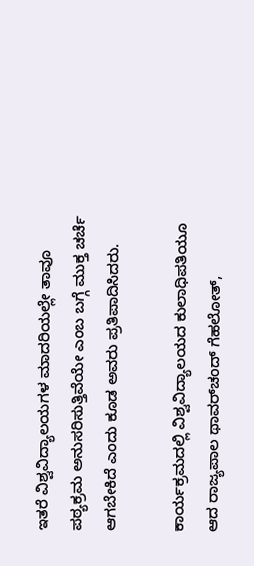ಇತರೆ ವಿಶ್ವವಿದ್ಯಾಲಯಗಳ ಮಾದರಿಯಲ್ಲೇ ತಾವೂ ಪಠ್ಯಕ್ರಮ ಅನುಸರಿಸುತ್ತಿವೆಯೇ ಎಂಬ ಬಗ್ಗೆ ಮುಕ್ತ ಚರ್ಚೆ ಆಗಬೇಕಿದೆ ಎಂದು ಕೂಡ ಅವರು ಪ್ರತಿಪಾದಿಸಿದರು.

ಕಾರ್ಯಕ್ರಮದಲ್ಲಿ ವಿಶ್ವವಿದ್ಯಾಲಯದ ಕುಲಾಧಿಪತಿಯೂ ಆದ ರಾಜ್ಯಪಾಲ ಥಾವರ್‌ಚಂದ್ ಗೆಹಲೋತ್‌,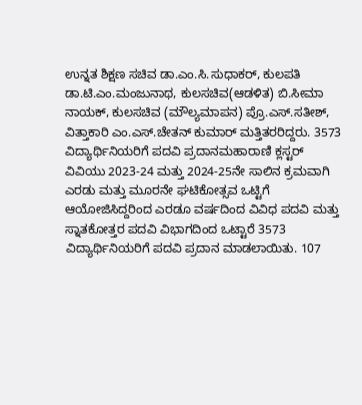ಉನ್ನತ ಶಿಕ್ಷಣ ಸಚಿವ ಡಾ.ಎಂ.ಸಿ.ಸುಧಾಕರ್‌, ಕುಲಪತಿ ಡಾ.ಟಿ.ಎಂ.ಮಂಜುನಾಥ, ಕುಲಸಚಿವ(ಆಡಳಿತ) ಬಿ.ಸೀಮಾ ನಾಯಕ್, ಕುಲಸಚಿವ (ಮೌಲ್ಯಮಾಪನ) ಪ್ರೊ.ಎಸ್.ಸತೀಶ್, ವಿತ್ತಾಕಾರಿ ಎಂ.ಎಸ್.ಚೇತನ್ ಕುಮಾರ್ ಮತ್ತಿತರರಿದ್ದರು. 3573 ವಿದ್ಯಾರ್ಥಿನಿಯರಿಗೆ ಪದವಿ ಪ್ರದಾನಮಹಾರಾಣಿ ಕ್ಲಸ್ಟರ್‌ ವಿವಿಯು 2023-24 ಮತ್ತು 2024-25ನೇ ಸಾಲಿನ ಕ್ರಮವಾಗಿ ಎರಡು ಮತ್ತು ಮೂರನೇ ಘಟಿಕೋತ್ಸವ ಒಟ್ಟಿಗೆ ಆಯೋಜಿಸಿದ್ದರಿಂದ ಎರಡೂ ವರ್ಷದಿಂದ ವಿವಿಧ ಪದವಿ ಮತ್ತು ಸ್ನಾತಕೋತ್ತರ ಪದವಿ ವಿಭಾಗದಿಂದ ಒಟ್ಟಾರೆ 3573 ವಿದ್ಯಾರ್ಥಿನಿಯರಿಗೆ ಪದವಿ ಪ್ರದಾನ ಮಾಡಲಾಯಿತು. 107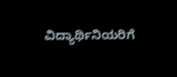ವಿದ್ಯಾರ್ಥಿನಿಯರಿಗೆ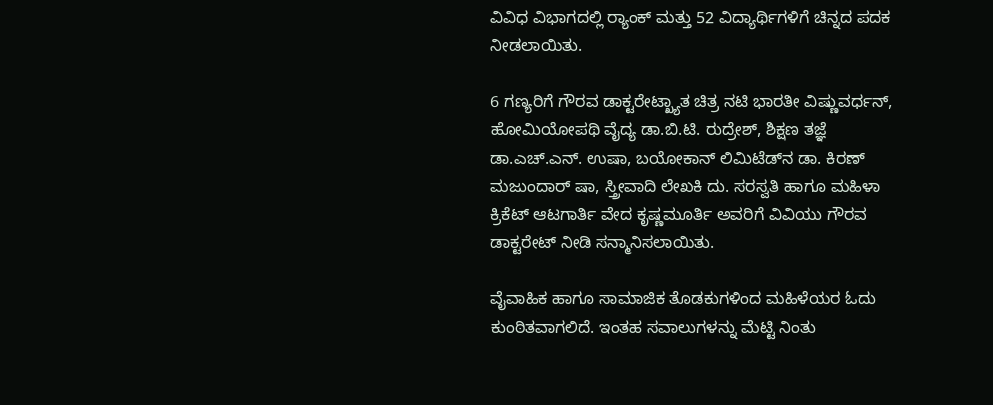ವಿವಿಧ ವಿಭಾಗದಲ್ಲಿ ರ್‍ಯಾಂಕ್‌ ಮತ್ತು 52 ವಿದ್ಯಾರ್ಥಿಗಳಿಗೆ ಚಿನ್ನದ ಪದಕ ನೀಡಲಾಯಿತು.

6 ಗಣ್ಯರಿಗೆ ಗೌರವ ಡಾಕ್ಟರೇಟ್ಖ್ಯಾತ ಚಿತ್ರ ನಟಿ ಭಾರತೀ ವಿಷ್ಣುವರ್ಧನ್, ಹೋಮಿಯೋಪಥಿ ವೈದ್ಯ ಡಾ.ಬಿ.ಟಿ. ರುದ್ರೇಶ್, ಶಿಕ್ಷಣ ತಜ್ಞೆ ಡಾ.ಎಚ್.ಎನ್. ಉಷಾ, ಬಯೋಕಾನ್ ಲಿಮಿಟೆಡ್‌ನ ಡಾ. ಕಿರಣ್ ಮಜುಂದಾರ್ ಷಾ, ಸ್ತ್ರೀವಾದಿ ಲೇಖಕಿ ದು. ಸರಸ್ವತಿ ಹಾಗೂ ಮಹಿಳಾ ಕ್ರಿಕೆಟ್ ಆಟಗಾರ್ತಿ ವೇದ ಕೃಷ್ಣಮೂರ್ತಿ ಅವರಿಗೆ ವಿವಿಯು ಗೌರವ ಡಾಕ್ಟರೇಟ್ ನೀಡಿ ಸನ್ಮಾನಿಸಲಾಯಿತು.

ವೈವಾಹಿಕ ಹಾಗೂ ಸಾಮಾಜಿಕ ತೊಡಕುಗಳಿಂದ ಮಹಿಳೆಯರ ಓದು ಕುಂಠಿತವಾಗಲಿದೆ. ಇಂತಹ ಸವಾಲುಗಳನ್ನು ಮೆಟ್ಟಿ ನಿಂತು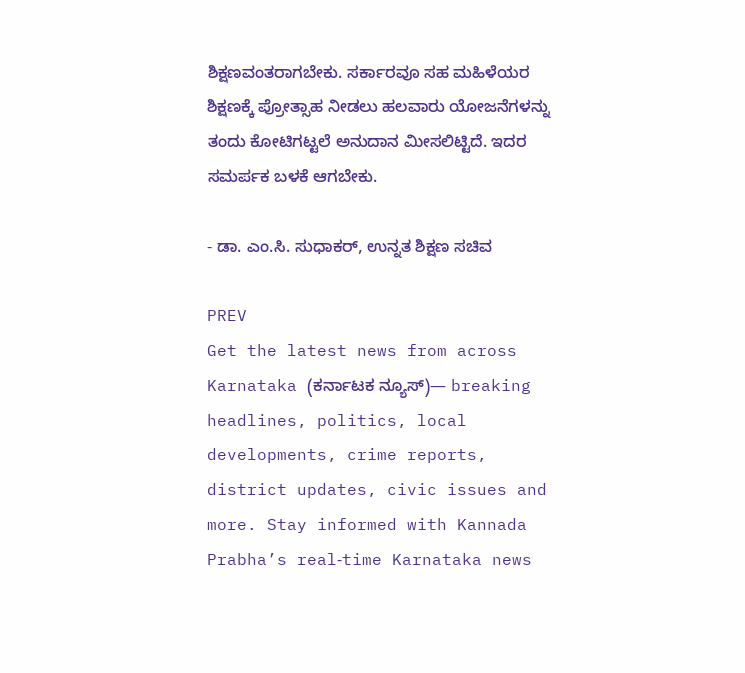ಶಿಕ್ಷಣವಂತರಾಗಬೇಕು. ಸರ್ಕಾರವೂ ಸಹ ಮಹಿಳೆಯರ ಶಿಕ್ಷಣಕ್ಕೆ ಪ್ರೋತ್ಸಾಹ ನೀಡಲು ಹಲವಾರು ಯೋಜನೆಗಳನ್ನು ತಂದು ಕೋಟಿಗಟ್ಟಲೆ ಅನುದಾನ ಮೀಸಲಿಟ್ಟಿದೆ. ಇದರ ಸಮರ್ಪಕ ಬಳಕೆ ಆಗಬೇಕು.

- ಡಾ. ಎಂ.ಸಿ. ಸುಧಾಕರ್, ಉನ್ನತ ಶಿಕ್ಷಣ ಸಚಿವ

PREV
Get the latest news from across Karnataka (ಕರ್ನಾಟಕ ನ್ಯೂಸ್)— breaking headlines, politics, local developments, crime reports, district updates, civic issues and more. Stay informed with Kannada Prabha’s real‑time Karnataka news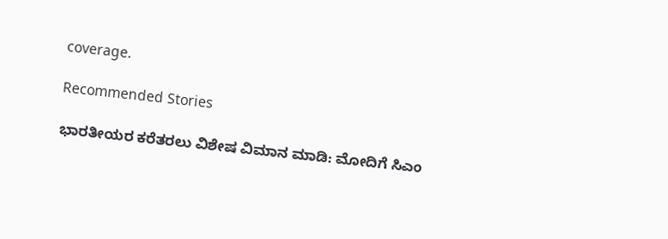coverage.

Recommended Stories

ಭಾರತೀಯರ ಕರೆತರಲು ವಿಶೇಷ ವಿಮಾನ ಮಾಡಿ: ಮೋದಿಗೆ ಸಿಎಂ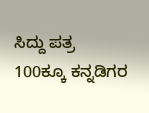ಸಿದ್ದು ಪತ್ರ
100ಕ್ಕೂ ಕನ್ನಡಿಗರ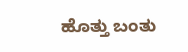ಹೊತ್ತು ಬಂತು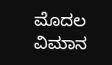ಮೊದಲ ವಿಮಾನ